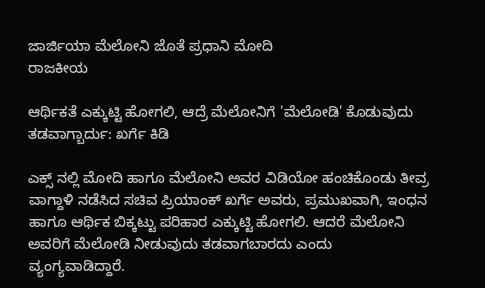ಜಾರ್ಜಿಯಾ ಮೆಲೋನಿ ಜೊತೆ ಪ್ರಧಾನಿ ಮೋದಿ
ರಾಜಕೀಯ

ಆರ್ಥಿಕತೆ ಎಕ್ಕುಟ್ಟಿ ಹೋಗಲಿ, ಆದ್ರೆ ಮೆಲೋನಿಗೆ 'ಮೆಲೋಡಿ' ಕೊಡುವುದು ತಡವಾಗ್ಬಾರ್ದು: ಖರ್ಗೆ ಕಿಡಿ

ಎಕ್ಸ್ ನಲ್ಲಿ ಮೋದಿ ಹಾಗೂ ಮೆಲೋನಿ ಅವರ ವಿಡಿಯೋ ಹಂಚಿಕೊಂಡು ತೀವ್ರ ವಾಗ್ದಾಳಿ ನಡೆಸಿದ ಸಚಿವ ಪ್ರಿಯಾಂಕ್ ಖರ್ಗೆ ಅವರು, ಪ್ರಮುಖವಾಗಿ, ಇಂಧನ ಹಾಗೂ ಆರ್ಥಿಕ ಬಿಕ್ಕಟ್ಟು ಪರಿಹಾರ ಎಕ್ಕುಟ್ಟಿ ಹೋಗಲಿ. ಆದರೆ ಮೆಲೋನಿ ಅವರಿಗೆ ಮೆಲೋಡಿ ನೀಡುವುದು ತಡವಾಗಬಾರದು ಎಂದು ವ್ಯಂಗ್ಯವಾಡಿದ್ದಾರೆ.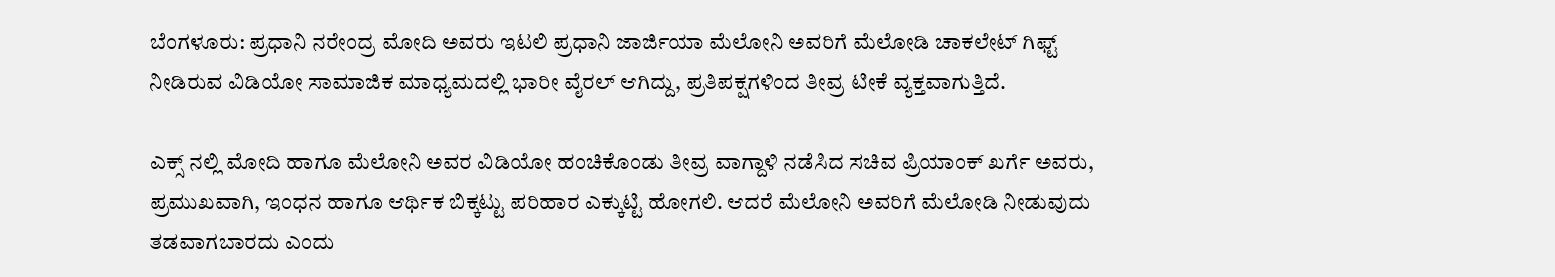ಬೆಂಗಳೂರು: ಪ್ರಧಾನಿ ನರೇಂದ್ರ ಮೋದಿ ಅವರು ಇಟಲಿ ಪ್ರಧಾನಿ ಜಾರ್ಜಿಯಾ ಮೆಲೋನಿ ಅವರಿಗೆ ಮೆಲೋಡಿ ಚಾಕಲೇಟ್ ಗಿಫ್ಟ್ ನೀಡಿರುವ ವಿಡಿಯೋ ಸಾಮಾಜಿಕ ಮಾಧ್ಯಮದಲ್ಲಿ ಭಾರೀ ವೈರಲ್ ಆಗಿದ್ದು, ಪ್ರತಿಪಕ್ಷಗಳಿಂದ ತೀವ್ರ ಟೀಕೆ ವ್ಯಕ್ತವಾಗುತ್ತಿದೆ.

ಎಕ್ಸ್ ನಲ್ಲಿ ಮೋದಿ ಹಾಗೂ ಮೆಲೋನಿ ಅವರ ವಿಡಿಯೋ ಹಂಚಿಕೊಂಡು ತೀವ್ರ ವಾಗ್ದಾಳಿ ನಡೆಸಿದ ಸಚಿವ ಪ್ರಿಯಾಂಕ್ ಖರ್ಗೆ ಅವರು, ಪ್ರಮುಖವಾಗಿ, ಇಂಧನ ಹಾಗೂ ಆರ್ಥಿಕ ಬಿಕ್ಕಟ್ಟು ಪರಿಹಾರ ಎಕ್ಕುಟ್ಟಿ ಹೋಗಲಿ. ಆದರೆ ಮೆಲೋನಿ ಅವರಿಗೆ ಮೆಲೋಡಿ ನೀಡುವುದು ತಡವಾಗಬಾರದು ಎಂದು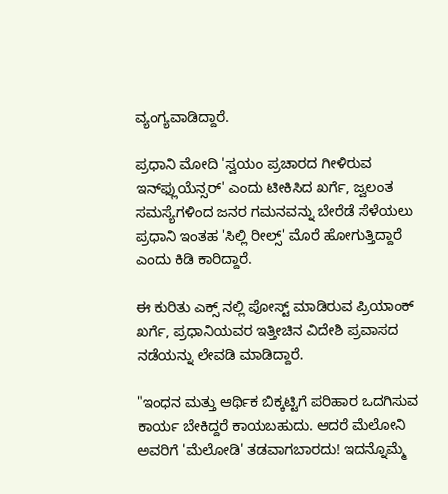ವ್ಯಂಗ್ಯವಾಡಿದ್ದಾರೆ.

ಪ್ರಧಾನಿ ಮೋದಿ 'ಸ್ವಯಂ ಪ್ರಚಾರದ ಗೀಳಿರುವ ಇನ್‌ಫ್ಲುಯೆನ್ಸರ್' ಎಂದು ಟೀಕಿಸಿದ ಖರ್ಗೆ, ಜ್ವಲಂತ ಸಮಸ್ಯೆಗಳಿಂದ ಜನರ ಗಮನವನ್ನು ಬೇರೆಡೆ ಸೆಳೆಯಲು ಪ್ರಧಾನಿ ಇಂತಹ 'ಸಿಲ್ಲಿ ರೀಲ್ಸ್' ಮೊರೆ ಹೋಗುತ್ತಿದ್ದಾರೆ ಎಂದು ಕಿಡಿ ಕಾರಿದ್ದಾರೆ.

ಈ ಕುರಿತು ಎಕ್ಸ್ ನಲ್ಲಿ ಪೋಸ್ಟ್ ಮಾಡಿರುವ ಪ್ರಿಯಾಂಕ್ ಖರ್ಗೆ, ಪ್ರಧಾನಿಯವರ ಇತ್ತೀಚಿನ ವಿದೇಶಿ ಪ್ರವಾಸದ ನಡೆಯನ್ನು ಲೇವಡಿ ಮಾಡಿದ್ದಾರೆ.

"ಇಂಧನ ಮತ್ತು ಆರ್ಥಿಕ ಬಿಕ್ಕಟ್ಟಿಗೆ ಪರಿಹಾರ ಒದಗಿಸುವ ಕಾರ್ಯ ಬೇಕಿದ್ದರೆ ಕಾಯಬಹುದು. ಆದರೆ ಮೆಲೋನಿ ಅವರಿಗೆ 'ಮೆಲೋಡಿ' ತಡವಾಗಬಾರದು! ಇದನ್ನೊಮ್ಮೆ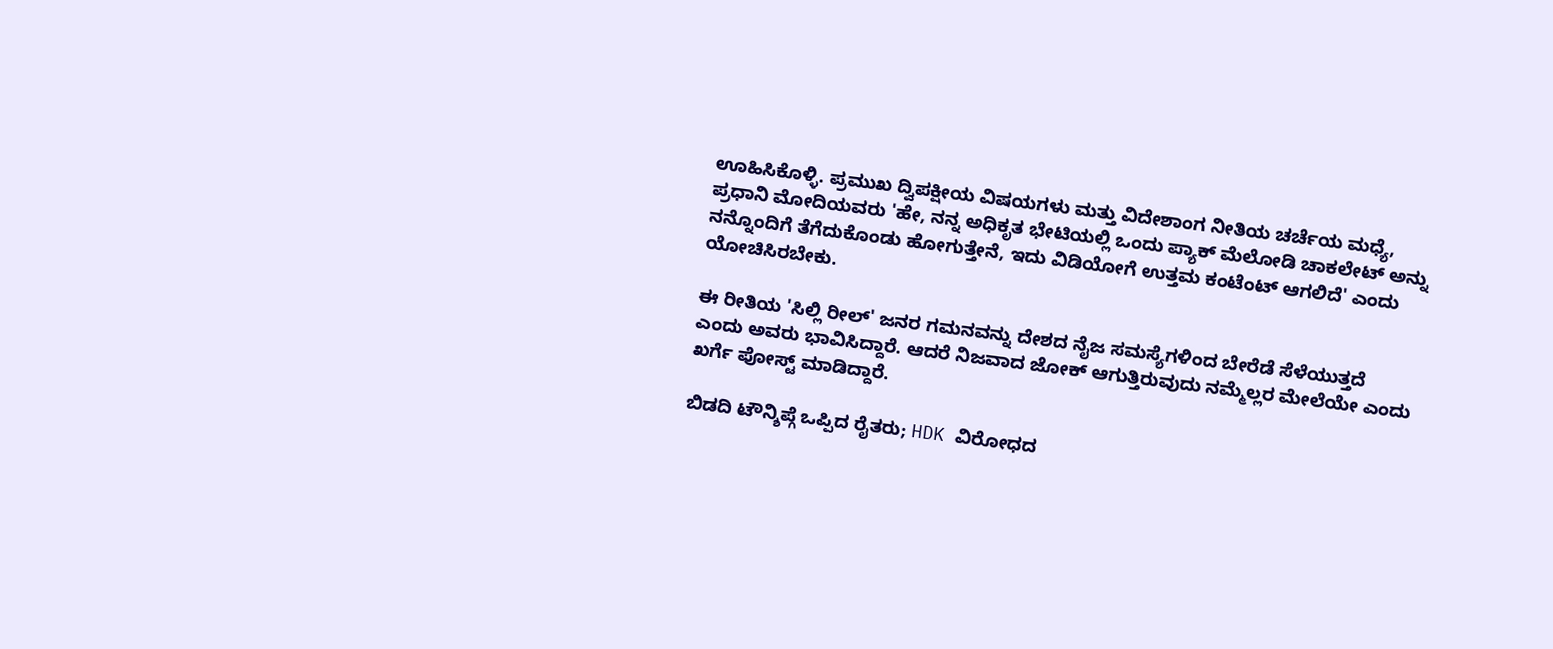ಊಹಿಸಿಕೊಳ್ಳಿ. ಪ್ರಮುಖ ದ್ವಿಪಕ್ಷೀಯ ವಿಷಯಗಳು ಮತ್ತು ವಿದೇಶಾಂಗ ನೀತಿಯ ಚರ್ಚೆಯ ಮಧ್ಯೆ, ಪ್ರಧಾನಿ ಮೋದಿಯವರು 'ಹೇ, ನನ್ನ ಅಧಿಕೃತ ಭೇಟಿಯಲ್ಲಿ ಒಂದು ಪ್ಯಾಕ್ ಮೆಲೋಡಿ ಚಾಕಲೇಟ್ ಅನ್ನು ನನ್ನೊಂದಿಗೆ ತೆಗೆದುಕೊಂಡು ಹೋಗುತ್ತೇನೆ, ಇದು ವಿಡಿಯೋಗೆ ಉತ್ತಮ ಕಂಟೆಂಟ್ ಆಗಲಿದೆ' ಎಂದು ಯೋಚಿಸಿರಬೇಕು.

ಈ ರೀತಿಯ 'ಸಿಲ್ಲಿ ರೀಲ್' ಜನರ ಗಮನವನ್ನು ದೇಶದ ನೈಜ ಸಮಸ್ಯೆಗಳಿಂದ ಬೇರೆಡೆ ಸೆಳೆಯುತ್ತದೆ ಎಂದು ಅವರು ಭಾವಿಸಿದ್ದಾರೆ. ಆದರೆ ನಿಜವಾದ ಜೋಕ್ ಆಗುತ್ತಿರುವುದು ನಮ್ಮೆಲ್ಲರ ಮೇಲೆಯೇ ಎಂದು ಖರ್ಗೆ ಪೋಸ್ಟ್ ಮಾಡಿದ್ದಾರೆ.

ಬಿಡದಿ ಟೌನ್ಶಿಪ್ಗೆ ಒಪ್ಪಿದ ರೈತರು; HDK ವಿರೋಧದ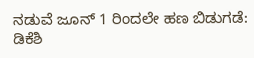ನಡುವೆ ಜೂನ್ 1 ರಿಂದಲೇ ಹಣ ಬಿಡುಗಡೆ: ಡಿಕೆಶಿ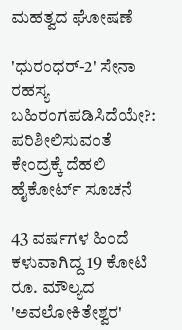ಮಹತ್ವದ ಘೋಷಣೆ

'ಧುರಂಧರ್-2' ಸೇನಾ ರಹಸ್ಯ ಬಹಿರಂಗಪಡಿಸಿದೆಯೇ?: ಪರಿಶೀಲಿಸುವಂತೆ ಕೇಂದ್ರಕ್ಕೆ ದೆಹಲಿ ಹೈಕೋರ್ಟ್ ಸೂಚನೆ

43 ವರ್ಷಗಳ ಹಿಂದೆ ಕಳುವಾಗಿದ್ದ 19 ಕೋಟಿ ರೂ. ಮೌಲ್ಯದ 'ಅವಲೋಕಿತೇಶ್ವರ'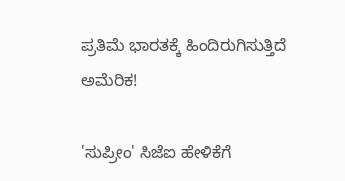ಪ್ರತಿಮೆ ಭಾರತಕ್ಕೆ ಹಿಂದಿರುಗಿಸುತ್ತಿದೆ ಅಮೆರಿಕ!

'ಸುಪ್ರೀಂ' ಸಿಜೆಐ ಹೇಳಿಕೆಗೆ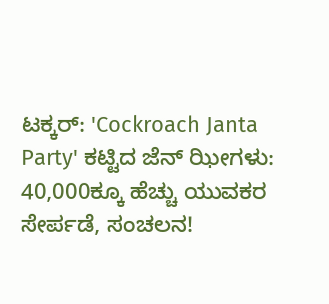ಟಕ್ಕರ್: 'Cockroach Janta Party' ಕಟ್ಟಿದ ಜೆನ್‌ ಝೀಗಳು: 40,000ಕ್ಕೂ ಹೆಚ್ಚು ಯುವಕರ ಸೇರ್ಪಡೆ, ಸಂಚಲನ!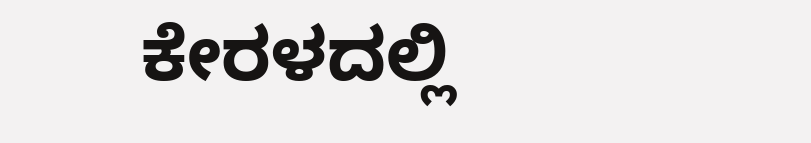ಕೇರಳದಲ್ಲಿ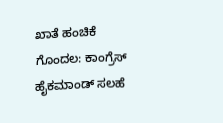ಖಾತೆ ಹಂಚಿಕೆ ಗೊಂದಲ: ಕಾಂಗ್ರೆಸ್ ಹೈಕಮಾಂಡ್ ಸಲಹೆ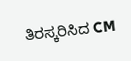ತಿರಸ್ಕರಿಸಿದ CM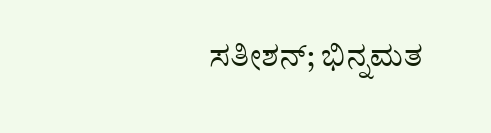ಸತೀಶನ್; ಭಿನ್ನಮತ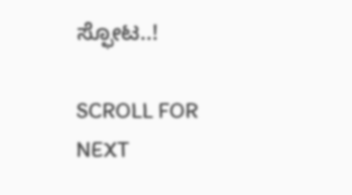ಸ್ಫೋಟ..!

SCROLL FOR NEXT